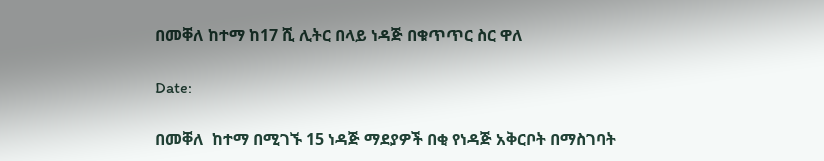በመቐለ ከተማ ከ17 ሺ ሊትር በላይ ነዳጅ በቁጥጥር ስር ዋለ

Date:

በመቐለ  ከተማ በሚገኙ 15 ነዳጅ ማደያዎች በቂ የነዳጅ አቅርቦት በማስገባት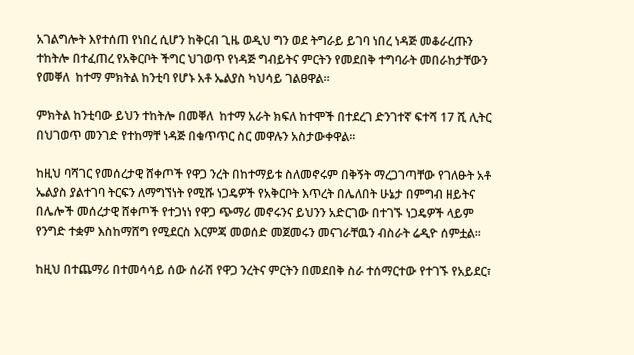አገልግሎት እየተሰጠ የነበረ ሲሆን ከቅርብ ጊዜ ወዲህ ግን ወደ ትግራይ ይገባ ነበረ ነዳጅ መቆራረጡን ተከትሎ በተፈጠረ የአቅርቦት ችግር ህገወጥ የነዳጅ ግብይትና ምርትን የመደበቅ ተግባራት መበራከታቸውን የመቐለ  ከተማ ምክትል ከንቲባ የሆኑ አቶ ኤልያስ ካህሳይ ገልፀዋል።

ምክትል ከንቲባው ይህን ተከትሎ በመቐለ  ከተማ አራት ክፍለ ከተሞች በተደረገ ድንገተኛ ፍተሻ 17 ሺ ሊትር በህገወጥ መንገድ የተከማቸ ነዳጅ በቁጥጥር ስር መዋሉን አስታውቀዋል።

ከዚህ ባሻገር የመሰረታዊ ሸቀጦች የዋጋ ንረት በከተማይቱ ስለመኖሩም በቅኝት ማረጋገጣቸው የገለፁት አቶ ኤልያስ ያልተገባ ትርፍን ለማግኘነት የሚሹ ነጋዴዎች የአቅርቦት እጥረት በሌለበት ሁኔታ በምግብ ዘይትና በሌሎች መሰረታዊ ሸቀጦች የተጋነነ የዋጋ ጭማሪ መኖሩንና ይህንን አድርገው በተገኙ ነጋዴዎች ላይም የንግድ ተቋም እስከማሸግ የሚደርስ እርምጃ መወሰድ መጀመሩን መናገራቸዉን ብስራት ሬዲዮ ሰምቷል፡፡

ከዚህ በተጨማሪ በተመሳሳይ ሰው ሰራሽ የዋጋ ንረትና ምርትን በመደበቅ ስራ ተሰማርተው የተገኙ የአይደር፣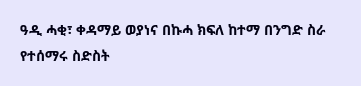ዓዲ ሓቂ፣ ቀዳማይ ወያነና በኩሓ ክፍለ ከተማ በንግድ ስራ የተሰማሩ ስድስት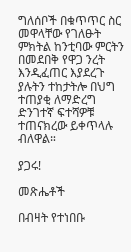ግለሰቦች በቁጥጥር ስር መዋላቸው የገለፁት ምክትል ከንቲባው ምርትን በመደበቅ የዋጋ ንረት እንዲፈጠር እያደረጉ ያሉትን ተከታትሎ በህግ ተጠያቂ ለማድረግ ድንገተኛ ፍተሻዎቹ ተጠናክረው ይቀጥላሉ ብለዋል።

ያጋሩ!

መጽሔቶች

በብዛት የተነበቡ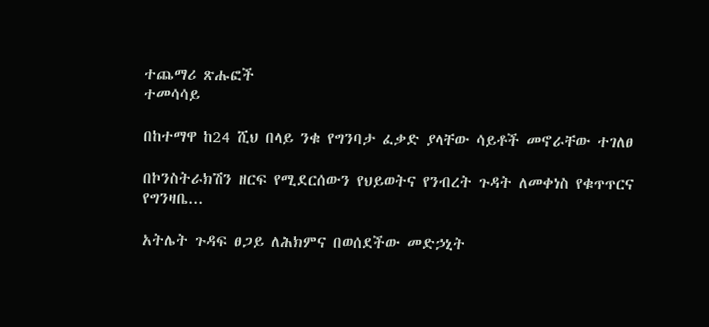ተጨማሪ ጽሑፎች
ተመሳሳይ

በከተማዋ ከ24 ሺህ በላይ ንቁ የግንባታ ፈቃድ ያላቸው ሳይቶች መኖራቸው ተገለፀ

በኮንስትራክሽን ዘርፍ የሚደርሰውን የህይወትና የንብረት ጉዳት ለመቀነስ የቁጥጥርና የግንዛቤ...

አትሌት ጉዳፍ ፀጋይ ለሕክምና በወሰደችው መድኃኒት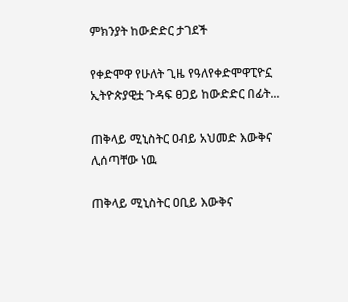ምክንያት ከውድድር ታገደች

የቀድሞዋ የሁለት ጊዜ የዓለየቀድሞዋፒዮኗ ኢትዮጵያዊቷ ጉዳፍ ፀጋይ ከውድድር በፊት...

ጠቅላይ ሚኒስትር ዐብይ አህመድ እውቅና ሊሰጣቸው ነዉ

ጠቅላይ ሚኒስትር ዐቢይ እውቅና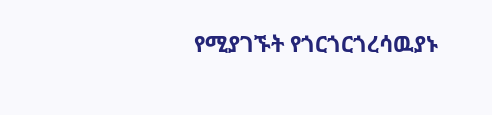የሚያገኙት የጎርጎርጎረሳዉያኑ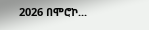2026 በሞሮኮ...